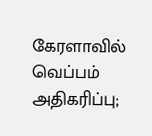கேரளாவில் வெப்பம் அதிகரிப்பு;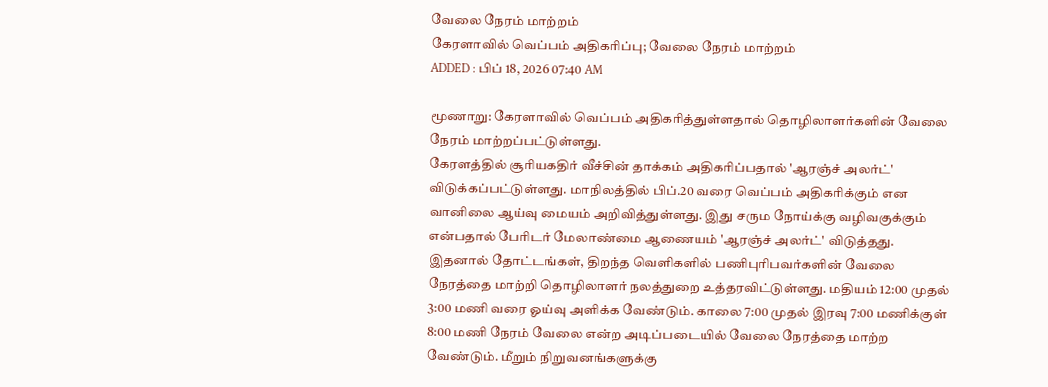வேலை நேரம் மாற்றம்
கேரளாவில் வெப்பம் அதிகரிப்பு; வேலை நேரம் மாற்றம்
ADDED : பிப் 18, 2026 07:40 AM

மூணாறு: கேரளாவில் வெப்பம் அதிகரித்துள்ளதால் தொழிலாளர்களின் வேலை நேரம் மாற்றப்பட்டுள்ளது.
கேரளத்தில் சூரியகதிர் வீச்சின் தாக்கம் அதிகரிப்பதால் 'ஆரஞ்ச் அலர்ட்' விடுக்கப்பட்டுள்ளது. மாநிலத்தில் பிப்.20 வரை வெப்பம் அதிகரிக்கும் என வானிலை ஆய்வு மையம் அறிவித்துள்ளது. இது சரும நோய்க்கு வழிவகுக்கும் என்பதால் பேரிடர் மேலாண்மை ஆணையம் 'ஆரஞ்ச் அலர்ட்' விடுத்தது.
இதனால் தோட்டங்கள், திறந்த வெளிகளில் பணிபுரிபவர்களின் வேலை நேரத்தை மாற்றி தொழிலாளர் நலத்துறை உத்தரவிட்டுள்ளது. மதியம் 12:00 முதல் 3:00 மணி வரை ஓய்வு அளிக்க வேண்டும். காலை 7:00 முதல் இரவு 7:00 மணிக்குள் 8:00 மணி நேரம் வேலை என்ற அடிப்படையில் வேலை நேரத்தை மாற்ற வேண்டும். மீறும் நிறுவனங்களுக்கு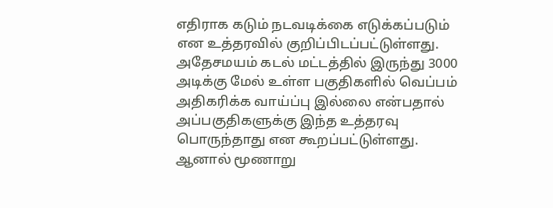எதிராக கடும் நடவடிக்கை எடுக்கப்படும் என உத்தரவில் குறிப்பிடப்பட்டுள்ளது.
அதேசமயம் கடல் மட்டத்தில் இருந்து 3000 அடிக்கு மேல் உள்ள பகுதிகளில் வெப்பம் அதிகரிக்க வாய்ப்பு இல்லை என்பதால் அப்பகுதிகளுக்கு இந்த உத்தரவு பொருந்தாது என கூறப்பட்டுள்ளது. ஆனால் மூணாறு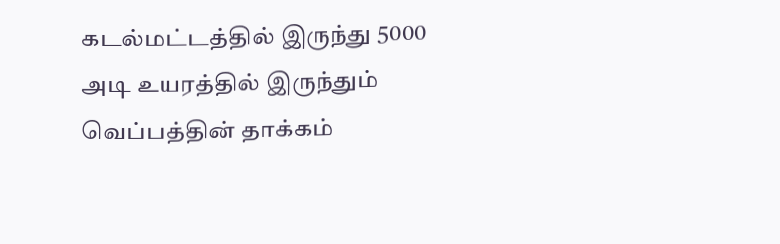கடல்மட்டத்தில் இருந்து 5000 அடி உயரத்தில் இருந்தும் வெப்பத்தின் தாக்கம்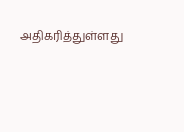அதிகரித்துள்ளது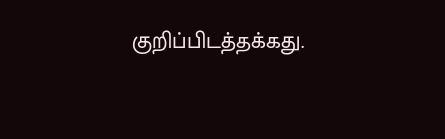குறிப்பிடத்தக்கது.